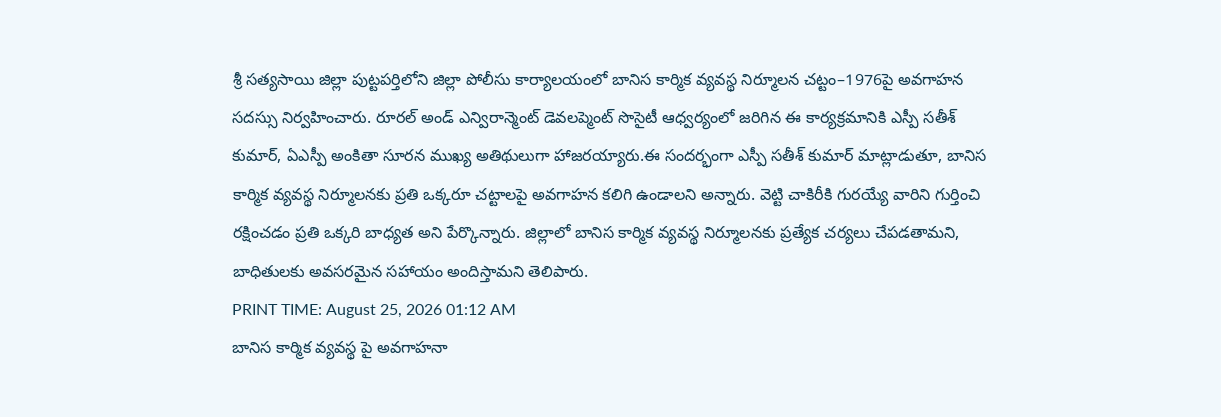శ్రీ సత్యసాయి జిల్లా పుట్టపర్తిలోని జిల్లా పోలీసు కార్యాలయంలో బానిస కార్మిక వ్యవస్థ నిర్మూలన చట్టం–1976పై అవగాహన సదస్సు నిర్వహించారు. రూరల్ అండ్ ఎన్విరాన్మెంట్ డెవలప్మెంట్ సొసైటీ ఆధ్వర్యంలో జరిగిన ఈ కార్యక్రమానికి ఎస్పీ సతీశ్ కుమార్, ఏఎస్పీ అంకితా సూరన ముఖ్య అతిథులుగా హాజరయ్యారు.ఈ సందర్భంగా ఎస్పీ సతీశ్ కుమార్ మాట్లాడుతూ, బానిస కార్మిక వ్యవస్థ నిర్మూలనకు ప్రతి ఒక్కరూ చట్టాలపై అవగాహన కలిగి ఉండాలని అన్నారు. వెట్టి చాకిరీకి గురయ్యే వారిని గుర్తించి రక్షించడం ప్రతి ఒక్కరి బాధ్యత అని పేర్కొన్నారు. జిల్లాలో బానిస కార్మిక వ్యవస్థ నిర్మూలనకు ప్రత్యేక చర్యలు చేపడతామని, బాధితులకు అవసరమైన సహాయం అందిస్తామని తెలిపారు.
PRINT TIME: August 25, 2026 01:12 AM
బానిస కార్మిక వ్యవస్థ పై అవగాహనా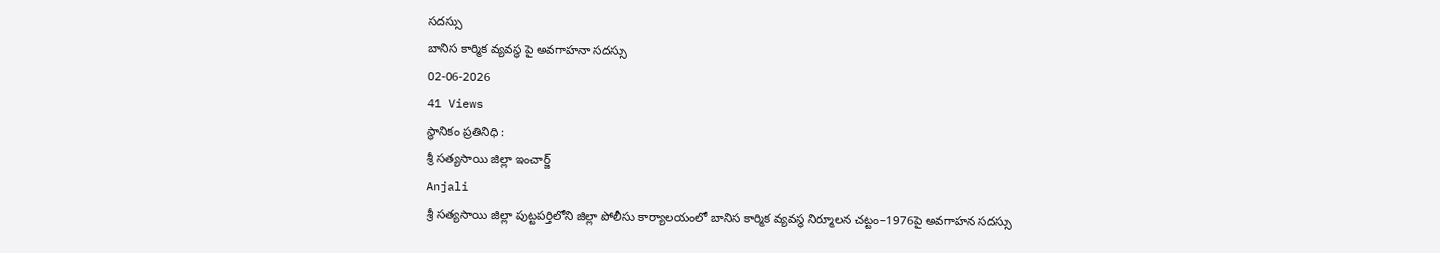సదస్సు
బానిస కార్మిక వ్యవస్థ పై అవగాహనా సదస్సు
02-06-2026
41 Views
స్థానికం ప్రతినిధి :
శ్రీ సత్యసాయి జిల్లా ఇంచార్జ్
Anjali
శ్రీ సత్యసాయి జిల్లా పుట్టపర్తిలోని జిల్లా పోలీసు కార్యాలయంలో బానిస కార్మిక వ్యవస్థ నిర్మూలన చట్టం–1976పై అవగాహన సదస్సు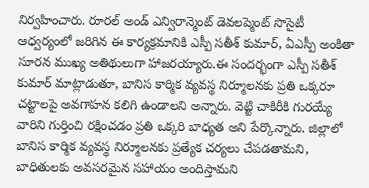నిర్వహించారు. రూరల్ అండ్ ఎన్విరాన్మెంట్ డెవలప్మెంట్ సొసైటీ ఆధ్వర్యంలో జరిగిన ఈ కార్యక్రమానికి ఎస్పీ సతీశ్ కుమార్, ఏఎస్పీ అంకితా సూరన ముఖ్య అతిథులుగా హాజరయ్యారు.ఈ సందర్భంగా ఎస్పీ సతీశ్ కుమార్ మాట్లాడుతూ, బానిస కార్మిక వ్యవస్థ నిర్మూలనకు ప్రతి ఒక్కరూ చట్టాలపై అవగాహన కలిగి ఉండాలని అన్నారు. వెట్టి చాకిరీకి గురయ్యే వారిని గుర్తించి రక్షించడం ప్రతి ఒక్కరి బాధ్యత అని పేర్కొన్నారు. జిల్లాలో బానిస కార్మిక వ్యవస్థ నిర్మూలనకు ప్రత్యేక చర్యలు చేపడతామని, బాధితులకు అవసరమైన సహాయం అందిస్తామని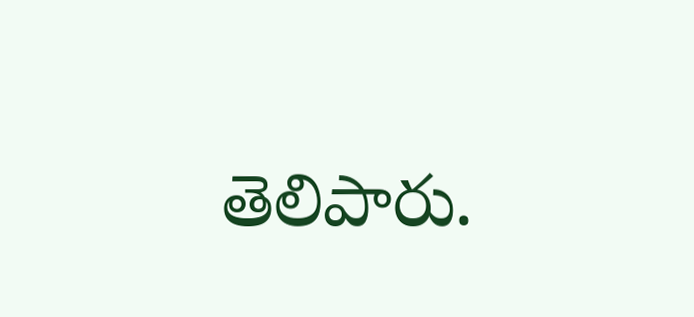తెలిపారు.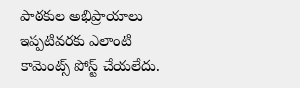పాఠకుల అభిప్రాయాలు
ఇప్పటివరకు ఎలాంటి కామెంట్స్ పోస్ట్ చేయలేదు.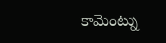కామెంట్ను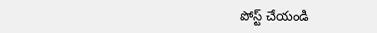పోస్ట్ చేయండి